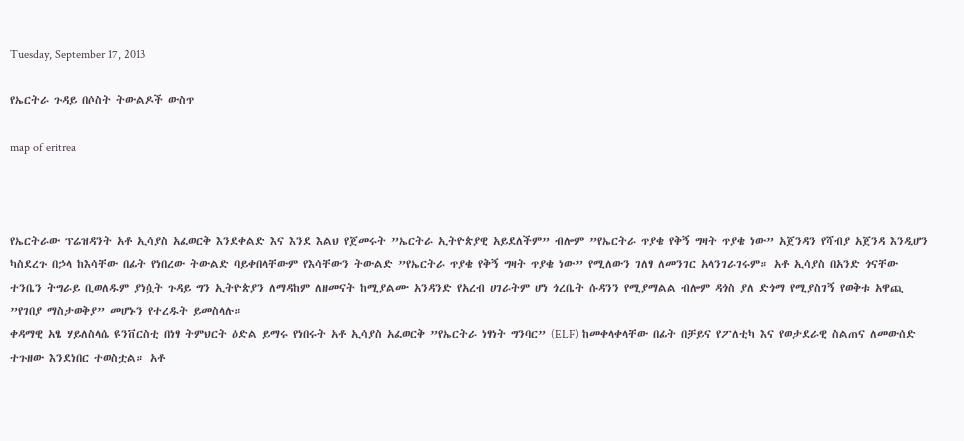Tuesday, September 17, 2013

የኤርትራ ጉዳይ በሶስት ትውልዶች ውስጥ

map of eritrea



የኤርትራው ፕሬዝዳንት አቶ ኢሳያስ አፈወርቅ እንደቀልድ እና እንደ እልህ የጀመሩት ”ኤርትራ ኢትዮጵያዊ አይደለችም” ብሎም ”የኤርትራ ጥያቄ የቅኝ ግዛት ጥያቄ ነው” አጀንዳን የሻብያ አጀንዳ እንዲሆን ካስደረጉ በኃላ ከእሳቸው በፊት የነበረው ትውልድ ባይቀበላቸውም የእሳቸውን ትውልድ ”የኤርትራ ጥያቄ የቅኝ ግዛት ጥያቄ ነው” የሚለውን ገለፃ ለመንገር አላንገራገሩም። አቶ ኢሳያስ በአንድ ጎናቸው ተንቤን ትግራይ ቢወለዱም ያነሷት ጉዳይ ግን ኢትዮጵያን ለማዳከም ለዘመናት ከሚያልሙ አንዳንድ የአረብ ሀገራትም ሆነ ጎረቤት ሱዳንን የሚያማልል ብሎም ዳጎስ ያለ ድጎማ የሚያስገኝ የወቅቱ አዋጪ ”የገበያ ማስታወቅያ” መሆኑን የተረዱት ይመስላሉ።
ቀዳማዊ አፄ ሃይለስላሴ ዩንቨርስቲ በነፃ ትምህርት ዕድል ይማሩ የነበሩት አቶ ኢሳያስ አፈወርቅ ”የኤርትራ ነፃነት ግንባር” (ELF) ከመቀላቀላቸው በፊት በቻይና የፖለቲካ እና የወታደራዊ ስልጠና ለመውሰድ ተጉዘው እንደነበር ተወስቷል። አቶ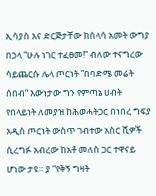ኢሳያስ እና ድርጅታቸው ከሰላሳ አመት ውግያ በኃላ ”ሁሉ ነገር ተፈፀመ!” ብለው ተናግረው ሳይጨርሱ ሌላ ጦርነት ”በባድሜ መሬት ሰበብ” እውነታው ግን የምጣኔ ሀብት የበላይነት ለመያዝ ከሕወሓትጋር በነበረ ግፍያ አዲስ ጦርነት ውስጥ ገብተው አስር ሺዎች ሲረግፉ አብረው ከአቶ መለስ ጋር ተዋናይ ሆነው ታዩ። ያ ”የቅኝ ግዛት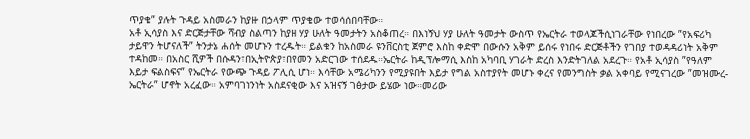ጥያቄ” ያሉት ጉዳይ አስመራን ከያዙ በኃላም ጥያቄው ተወሳሰበባቸው።
አቶ ኢሳያስ እና ድርጅታቸው ሻብያ ስልጣን ከያዘ ሃያ ሁለት ዓመታትን አስቆጠረ። በእነኝህ ሃያ ሁለት ዓመታት ውስጥ የኤርትራ ተወላጆችሲነገራቸው የነበረው ”የአፍሪካ ታይዋን ትሆናለች” ትንታኔ ሐሰት መሆኑን ተረዱት። ይልቁን ከአስመራ ዩንቨርስቲ ጀምሮ እስከ ቀድሞ በውሱን አቅም ይሰሩ የነበሩ ድርጅቶችን የገበያ ተወዳዳሪነት አቅም ተዳከመ። በአስር ሺዎች በሱዳን፣በኢትዮጵያ፣በየመን አድርገው ተሰደዱ።ኤርትራ ከዲፕሎማሲ እስከ አካባቢ ሃገራት ድረስ እንድትገለል አደረጉ። የአቶ ኢሳያስ ”የዓለም እይታ ፍልስፍና” የኤርትራ የውጭ ጉዳይ ፖሊሲ ሆነ። እሳቸው አሜሪካንን የሚያዩበት እይታ የግል አስተያየት መሆኑ ቀረና የመንግስት ቃል አቀባይ የሚናገረው ”መዝሙረ-ኤርትራ” ሆኖት አረፈው። አምባገነንነት አስደናቂው እና አዝናኝ ገፅታው ይሄው ነው።መሪው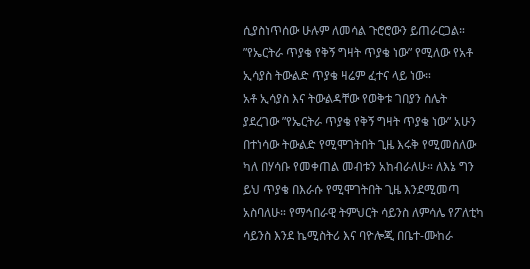ሲያስነጥሰው ሁሉም ለመሳል ጉሮሮውን ይጠራርጋል።
”የኤርትራ ጥያቄ የቅኝ ግዛት ጥያቄ ነው” የሚለው የአቶ ኢሳያስ ትውልድ ጥያቄ ዛሬም ፈተና ላይ ነው።
አቶ ኢሳያስ እና ትውልዳቸው የወቅቱ ገበያን ስሌት ያደረገው ”የኤርትራ ጥያቄ የቅኝ ግዛት ጥያቄ ነው” አሁን በተነሳው ትውልድ የሚሞገትበት ጊዜ እሩቅ የሚመሰለው ካለ በሃሳቡ የመቀጠል መብቱን አከብራለሁ። ለእኔ ግን ይህ ጥያቄ በእራሱ የሚሞገትበት ጊዜ እንደሚመጣ አስባለሁ። የማኅበራዊ ትምህርት ሳይንስ ለምሳሌ የፖለቲካ ሳይንስ እንደ ኬሚስትሪ እና ባዮሎጂ በቤተ-ሙከራ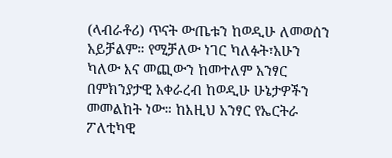(ላብራቶሪ) ጥናት ውጤቱን ከወዲሁ ለመወሰን አይቻልም። የሚቻለው ነገር ካለፉት፣አሁን ካለው እና መጪውን ከመተለም አንፃር በምክንያታዊ አቀራረብ ከወዲሁ ሁኔታዎችን መመልከት ነው። ከእዚህ አንፃር የኤርትራ ፖለቲካዊ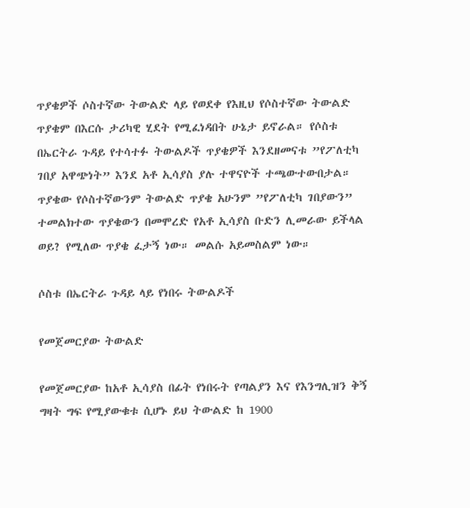ጥያቄዎች ሶስተኛው ትውልድ ላይ የወደቀ የእዚህ የሶስተኛው ትውልድ ጥያቄም በእርሱ ታሪካዊ ሂደት የሚፈነዳበት ሁኔታ ይኖራል። የሶስቱ በኤርትራ ጉዳይ የተሳተፉ ትውልዶች ጥያቄዎች እንደዘመናቱ ”የፖለቲካ ገበያ አዋጭነት” እንደ አቶ ኢሳያስ ያሉ ተዋናዮች ተጫውተውበታል። ጥያቄው የሶስተኛውንም ትውልድ ጥያቄ አሁንም ”የፖለቲካ ገበያውን” ተመልክተው ጥያቄውን በመሞረድ የአቶ ኢሳያስ ቡድን ሊመራው ይችላል ወይ? የሚለው ጥያቄ ፈታኝ ነው። መልሱ አይመስልም ነው።

ሶስቱ በኤርትራ ጉዳይ ላይ የነበሩ ትውልዶች

የመጀመርያው ትውልድ

የመጀመርያው ከአቶ ኢሳያስ በፊት የነበሩት የጣልያን እና የእንግሊዝን ቅኝ ግዛት ግፍ የሚያውቁቱ ሲሆኑ ይህ ትውልድ ከ 1900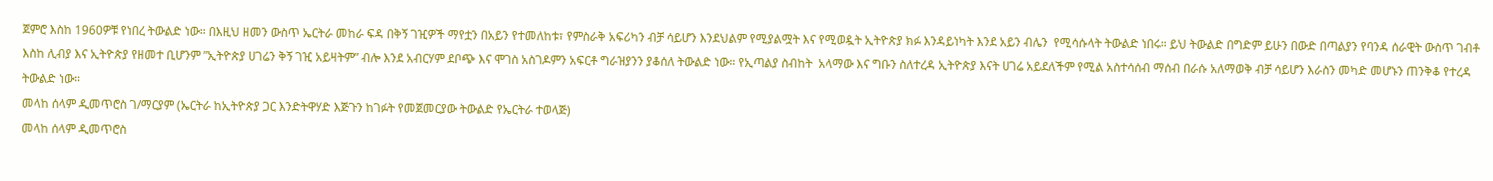ጀምሮ እስከ 1960ዎቹ የነበረ ትውልድ ነው። በእዚህ ዘመን ውስጥ ኤርትራ መከራ ፍዳ በቅኝ ገዢዎች ማየቷን በአይን የተመለከቱ፣ የምስራቅ አፍሪካን ብቻ ሳይሆን እንደህልም የሚያልሟት እና የሚወዷት ኢትዮጵያ ክፉ እንዳይነካት እንደ አይን ብሌን  የሚሳሱላት ትውልድ ነበሩ። ይህ ትውልድ በግድም ይሁን በውድ በጣልያን የባንዳ ሰራዊት ውስጥ ገብቶ እስከ ሊብያ እና ኢትዮጵያ የዘመተ ቢሆንም ”ኢትዮጵያ ሀገሬን ቅኝ ገዢ አይዛትም” ብሎ እንደ አብርሃም ደቦጭ እና ሞገስ አስገዶምን አፍርቶ ግራዝያንን ያቆሰለ ትውልድ ነው። የኢጣልያ ስብከት  አላማው እና ግቡን ስለተረዳ ኢትዮጵያ እናት ሀገሬ አይደለችም የሚል አስተሳሰብ ማሰብ በራሱ አለማወቅ ብቻ ሳይሆን እራስን መካድ መሆኑን ጠንቅቆ የተረዳ ትውልድ ነው።
መላከ ሰላም ዲመጥሮስ ገ/ማርያም (ኤርትራ ከኢትዮጵያ ጋር እንድትዋሃድ እጅጉን ከገፉት የመጀመርያው ትውልድ የኤርትራ ተወላጅ)
መላከ ሰላም ዲመጥሮስ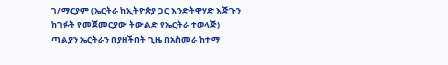ገ/ማርያም (ኤርትራ ከኢትዮጵያ ጋር እንድትዋሃድ እጅጉን ከገፉት የመጀመርያው ትውልድ የኤርትራ ተወላጅ)
ጣልያን ኤርትራን በያዘችበት ጊዜ በአስመራ ከተማ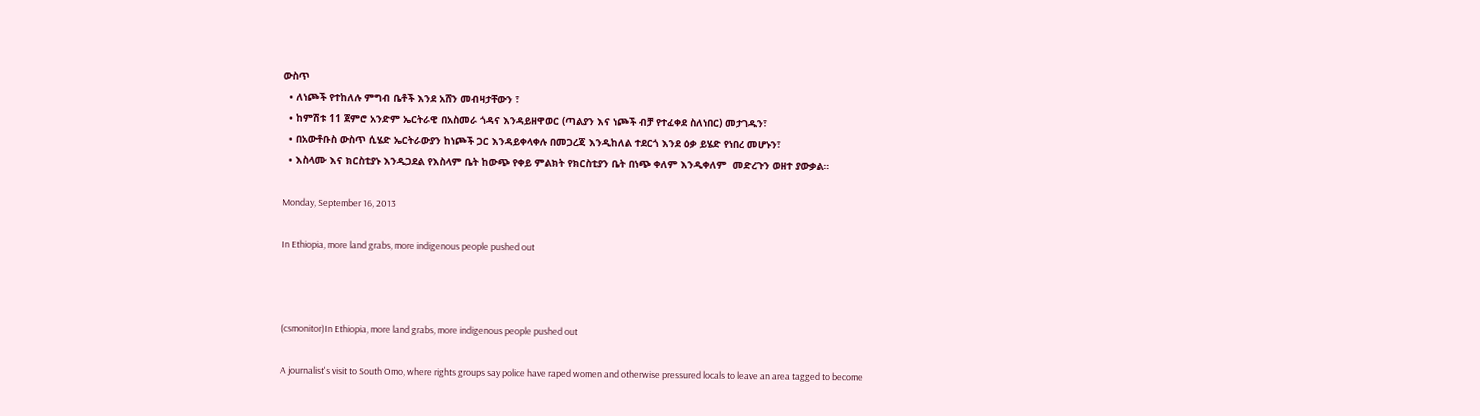ውስጥ
  • ለነጮች የተከለሉ ምግብ ቤቶች እንደ አሸን መብዛታቸውን ፣
  • ከምሽቱ 11 ጀምሮ አንድም ኤርትራዊ በአስመራ ጎዳና እንዳይዘዋወር (ጣልያን እና ነጮች ብቻ የተፈቀደ ስለነበር) መታገዱን፣
  • በአውቶቡስ ውስጥ ሲሄድ ኤርትራውያን ከነጮች ጋር እንዳይቀላቀሉ በመጋረጃ እንዲከለል ተደርጎ እንደ ዕቃ ይሄድ የነበረ መሆኑን፣
  • እስላሙ እና ክርስቲያኑ እንዲጋደል የእስላም ቤት ከውጭ የቀይ ምልክት የክርስቲያን ቤት በነጭ ቀለም እንዲቀለም  መድረጉን ወዘተ ያውቃል።

Monday, September 16, 2013

In Ethiopia, more land grabs, more indigenous people pushed out



(csmonitor)In Ethiopia, more land grabs, more indigenous people pushed out

A journalist's visit to South Omo, where rights groups say police have raped women and otherwise pressured locals to leave an area tagged to become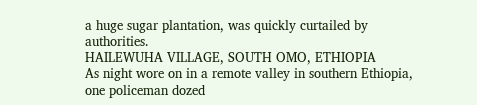a huge sugar plantation, was quickly curtailed by authorities.
HAILEWUHA VILLAGE, SOUTH OMO, ETHIOPIA
As night wore on in a remote valley in southern Ethiopia, one policeman dozed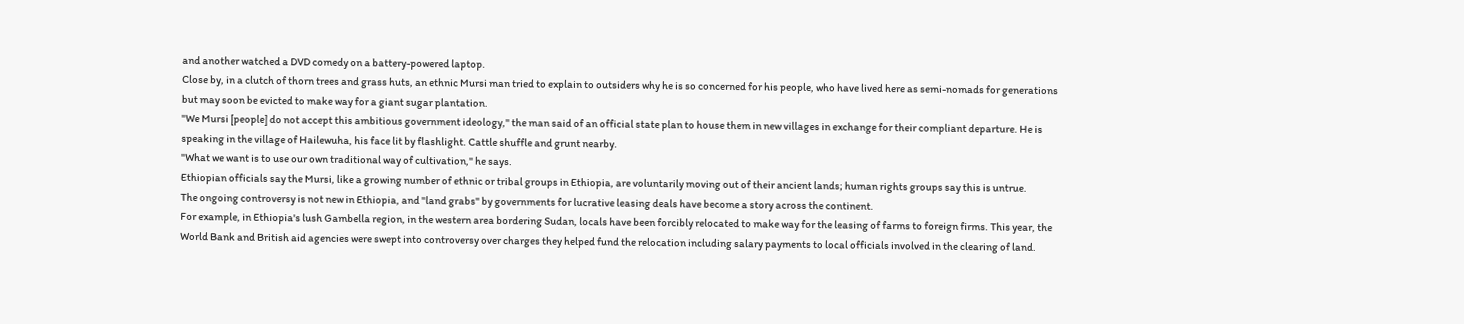and another watched a DVD comedy on a battery-powered laptop.
Close by, in a clutch of thorn trees and grass huts, an ethnic Mursi man tried to explain to outsiders why he is so concerned for his people, who have lived here as semi-nomads for generations but may soon be evicted to make way for a giant sugar plantation.
"We Mursi [people] do not accept this ambitious government ideology," the man said of an official state plan to house them in new villages in exchange for their compliant departure. He is speaking in the village of Hailewuha, his face lit by flashlight. Cattle shuffle and grunt nearby.
"What we want is to use our own traditional way of cultivation," he says.
Ethiopian officials say the Mursi, like a growing number of ethnic or tribal groups in Ethiopia, are voluntarily moving out of their ancient lands; human rights groups say this is untrue.
The ongoing controversy is not new in Ethiopia, and "land grabs" by governments for lucrative leasing deals have become a story across the continent.
For example, in Ethiopia's lush Gambella region, in the western area bordering Sudan, locals have been forcibly relocated to make way for the leasing of farms to foreign firms. This year, the World Bank and British aid agencies were swept into controversy over charges they helped fund the relocation including salary payments to local officials involved in the clearing of land.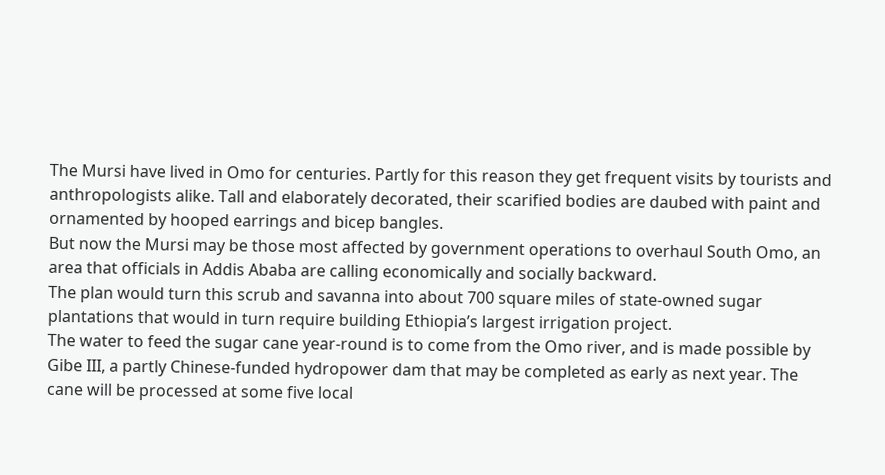The Mursi have lived in Omo for centuries. Partly for this reason they get frequent visits by tourists and anthropologists alike. Tall and elaborately decorated, their scarified bodies are daubed with paint and ornamented by hooped earrings and bicep bangles.
But now the Mursi may be those most affected by government operations to overhaul South Omo, an area that officials in Addis Ababa are calling economically and socially backward.
The plan would turn this scrub and savanna into about 700 square miles of state-owned sugar plantations that would in turn require building Ethiopia’s largest irrigation project.
The water to feed the sugar cane year-round is to come from the Omo river, and is made possible by Gibe III, a partly Chinese-funded hydropower dam that may be completed as early as next year. The cane will be processed at some five local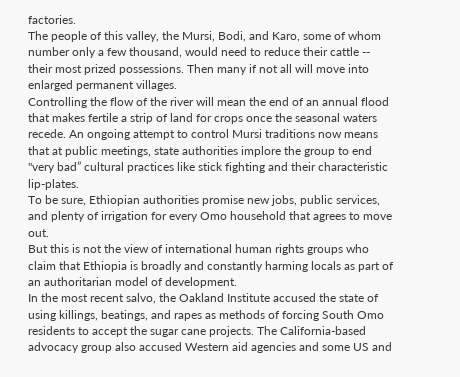factories.
The people of this valley, the Mursi, Bodi, and Karo, some of whom number only a few thousand, would need to reduce their cattle -- their most prized possessions. Then many if not all will move into enlarged permanent villages.
Controlling the flow of the river will mean the end of an annual flood that makes fertile a strip of land for crops once the seasonal waters recede. An ongoing attempt to control Mursi traditions now means that at public meetings, state authorities implore the group to end "very bad” cultural practices like stick fighting and their characteristic lip-plates.
To be sure, Ethiopian authorities promise new jobs, public services, and plenty of irrigation for every Omo household that agrees to move out.
But this is not the view of international human rights groups who claim that Ethiopia is broadly and constantly harming locals as part of an authoritarian model of development.
In the most recent salvo, the Oakland Institute accused the state of using killings, beatings, and rapes as methods of forcing South Omo residents to accept the sugar cane projects. The California-based advocacy group also accused Western aid agencies and some US and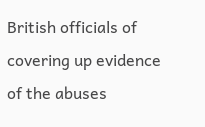British officials of covering up evidence of the abuses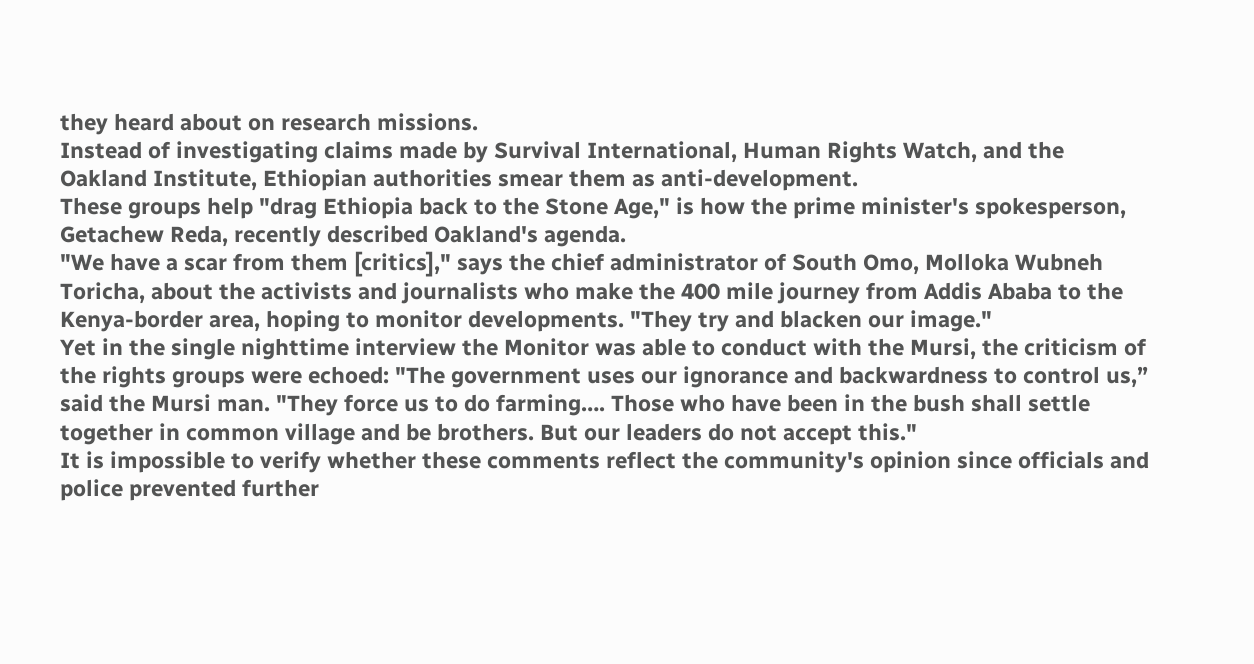they heard about on research missions.
Instead of investigating claims made by Survival International, Human Rights Watch, and the Oakland Institute, Ethiopian authorities smear them as anti-development.
These groups help "drag Ethiopia back to the Stone Age," is how the prime minister's spokesperson, Getachew Reda, recently described Oakland's agenda.
"We have a scar from them [critics]," says the chief administrator of South Omo, Molloka Wubneh Toricha, about the activists and journalists who make the 400 mile journey from Addis Ababa to the Kenya-border area, hoping to monitor developments. "They try and blacken our image."
Yet in the single nighttime interview the Monitor was able to conduct with the Mursi, the criticism of the rights groups were echoed: "The government uses our ignorance and backwardness to control us,” said the Mursi man. "They force us to do farming…. Those who have been in the bush shall settle together in common village and be brothers. But our leaders do not accept this."
It is impossible to verify whether these comments reflect the community's opinion since officials and police prevented further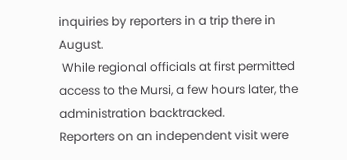inquiries by reporters in a trip there in August.
 While regional officials at first permitted access to the Mursi, a few hours later, the administration backtracked.
Reporters on an independent visit were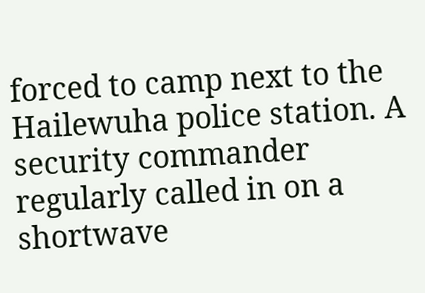forced to camp next to the Hailewuha police station. A security commander regularly called in on a shortwave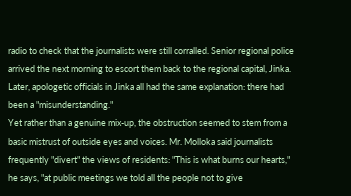radio to check that the journalists were still corralled. Senior regional police arrived the next morning to escort them back to the regional capital, Jinka.
Later, apologetic officials in Jinka all had the same explanation: there had been a "misunderstanding."
Yet rather than a genuine mix-up, the obstruction seemed to stem from a basic mistrust of outside eyes and voices. Mr. Molloka said journalists frequently "divert" the views of residents: "This is what burns our hearts," he says, "at public meetings we told all the people not to give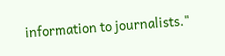information to journalists."